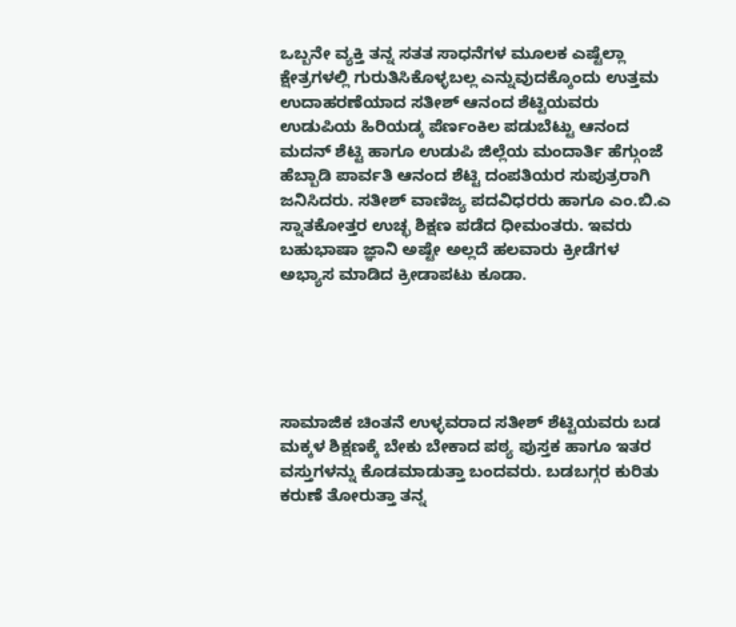ಒಬ್ಬನೇ ವ್ಯಕ್ತಿ ತನ್ನ ಸತತ ಸಾಧನೆಗಳ ಮೂಲಕ ಎಷ್ಟೆಲ್ಲಾ ಕ್ಷೇತ್ರಗಳಲ್ಲಿ ಗುರುತಿಸಿಕೊಳ್ಳಬಲ್ಲ ಎನ್ನುವುದಕ್ಕೊಂದು ಉತ್ತಮ ಉದಾಹರಣೆಯಾದ ಸತೀಶ್ ಆನಂದ ಶೆಟ್ಟಿಯವರು ಉಡುಪಿಯ ಹಿರಿಯಡ್ಕ ಪೆರ್ಣಂಕಿಲ ಪಡುಬೆಟ್ಟು ಆನಂದ ಮದನ್ ಶೆಟ್ಟಿ ಹಾಗೂ ಉಡುಪಿ ಜಿಲ್ಲೆಯ ಮಂದಾರ್ತಿ ಹೆಗ್ಗುಂಜೆ ಹೆಬ್ಬಾಡಿ ಪಾರ್ವತಿ ಆನಂದ ಶೆಟ್ಟಿ ದಂಪತಿಯರ ಸುಪುತ್ರರಾಗಿ ಜನಿಸಿದರು. ಸತೀಶ್ ವಾಣಿಜ್ಯ ಪದವಿಧರರು ಹಾಗೂ ಎಂ.ಬಿ.ಎ ಸ್ನಾತಕೋತ್ತರ ಉಚ್ಛ ಶಿಕ್ಷಣ ಪಡೆದ ಧೀಮಂತರು. ಇವರು ಬಹುಭಾಷಾ ಜ್ಞಾನಿ ಅಷ್ಟೇ ಅಲ್ಲದೆ ಹಲವಾರು ಕ್ರೀಡೆಗಳ ಅಭ್ಯಾಸ ಮಾಡಿದ ಕ್ರೀಡಾಪಟು ಕೂಡಾ.





ಸಾಮಾಜಿಕ ಚಿಂತನೆ ಉಳ್ಳವರಾದ ಸತೀಶ್ ಶೆಟ್ಟಿಯವರು ಬಡ ಮಕ್ಕಳ ಶಿಕ್ಷಣಕ್ಕೆ ಬೇಕು ಬೇಕಾದ ಪಠ್ಯ ಪುಸ್ತಕ ಹಾಗೂ ಇತರ ವಸ್ತುಗಳನ್ನು ಕೊಡಮಾಡುತ್ತಾ ಬಂದವರು. ಬಡಬಗ್ಗರ ಕುರಿತು ಕರುಣೆ ತೋರುತ್ತಾ ತನ್ನ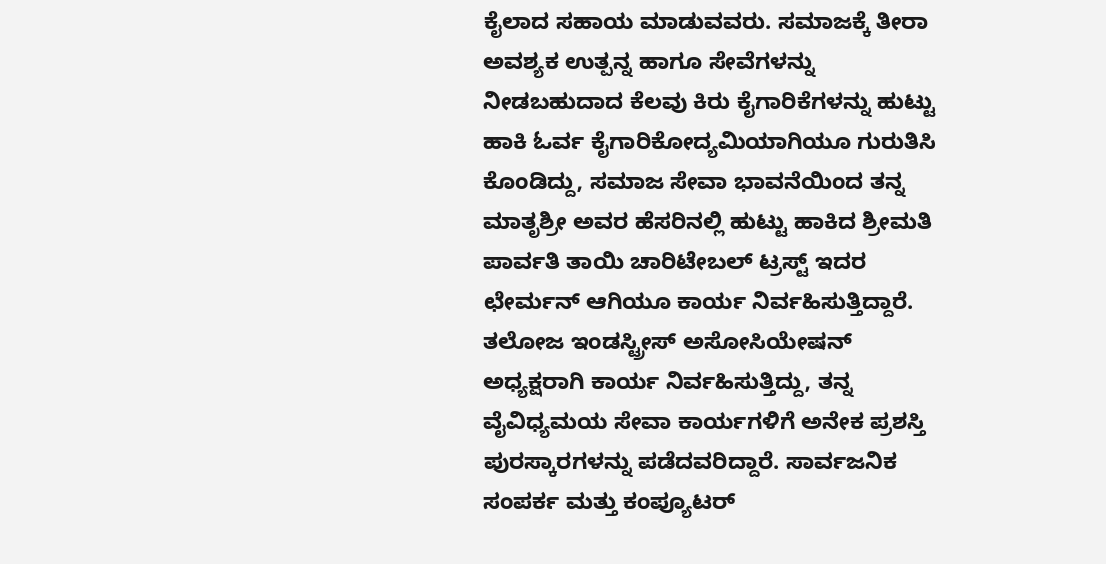ಕೈಲಾದ ಸಹಾಯ ಮಾಡುವವರು. ಸಮಾಜಕ್ಕೆ ತೀರಾ ಅವಶ್ಯಕ ಉತ್ಪನ್ನ ಹಾಗೂ ಸೇವೆಗಳನ್ನು ನೀಡಬಹುದಾದ ಕೆಲವು ಕಿರು ಕೈಗಾರಿಕೆಗಳನ್ನು ಹುಟ್ಟು ಹಾಕಿ ಓರ್ವ ಕೈಗಾರಿಕೋದ್ಯಮಿಯಾಗಿಯೂ ಗುರುತಿಸಿ ಕೊಂಡಿದ್ದು, ಸಮಾಜ ಸೇವಾ ಭಾವನೆಯಿಂದ ತನ್ನ ಮಾತೃಶ್ರೀ ಅವರ ಹೆಸರಿನಲ್ಲಿ ಹುಟ್ಟು ಹಾಕಿದ ಶ್ರೀಮತಿ ಪಾರ್ವತಿ ತಾಯಿ ಚಾರಿಟೇಬಲ್ ಟ್ರಸ್ಟ್ ಇದರ ಛೇರ್ಮನ್ ಆಗಿಯೂ ಕಾರ್ಯ ನಿರ್ವಹಿಸುತ್ತಿದ್ದಾರೆ. ತಲೋಜ ಇಂಡಸ್ಟ್ರೀಸ್ ಅಸೋಸಿಯೇಷನ್ ಅಧ್ಯಕ್ಷರಾಗಿ ಕಾರ್ಯ ನಿರ್ವಹಿಸುತ್ತಿದ್ದು, ತನ್ನ ವೈವಿಧ್ಯಮಯ ಸೇವಾ ಕಾರ್ಯಗಳಿಗೆ ಅನೇಕ ಪ್ರಶಸ್ತಿ ಪುರಸ್ಕಾರಗಳನ್ನು ಪಡೆದವರಿದ್ದಾರೆ. ಸಾರ್ವಜನಿಕ ಸಂಪರ್ಕ ಮತ್ತು ಕಂಪ್ಯೂಟರ್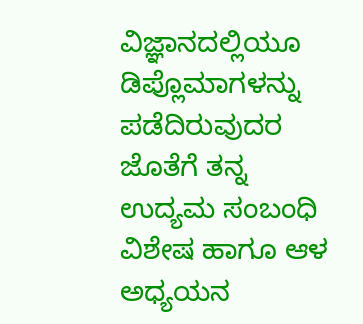ವಿಜ್ಞಾನದಲ್ಲಿಯೂ ಡಿಪ್ಲೊಮಾಗಳನ್ನು ಪಡೆದಿರುವುದರ ಜೊತೆಗೆ ತನ್ನ ಉದ್ಯಮ ಸಂಬಂಧಿ ವಿಶೇಷ ಹಾಗೂ ಆಳ ಅಧ್ಯಯನ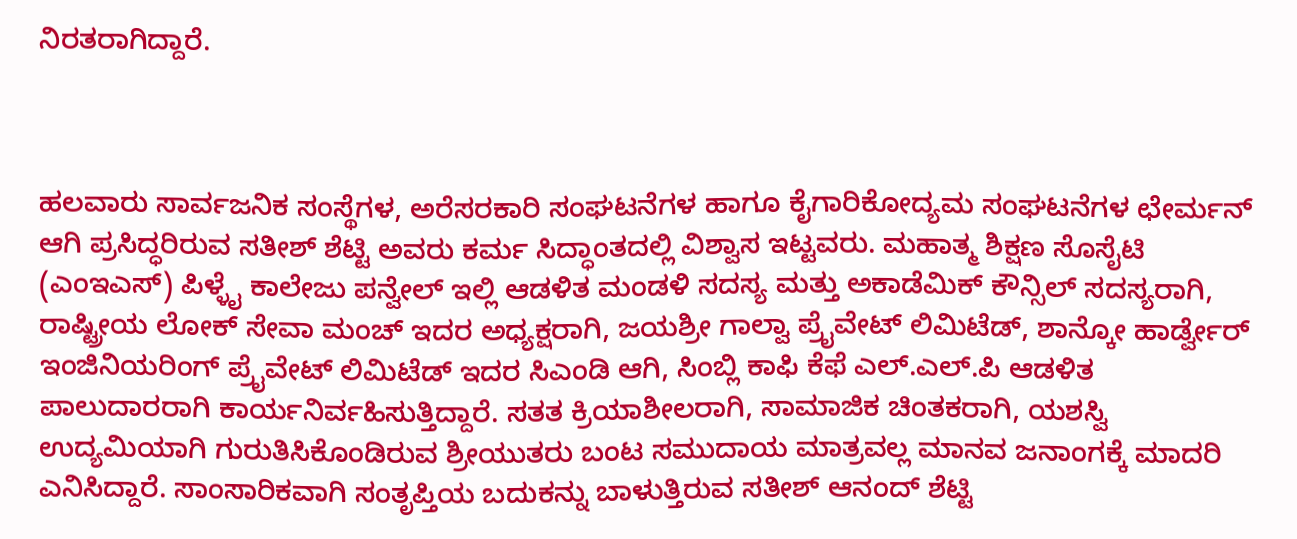ನಿರತರಾಗಿದ್ದಾರೆ.



ಹಲವಾರು ಸಾರ್ವಜನಿಕ ಸಂಸ್ಥೆಗಳ, ಅರೆಸರಕಾರಿ ಸಂಘಟನೆಗಳ ಹಾಗೂ ಕೈಗಾರಿಕೋದ್ಯಮ ಸಂಘಟನೆಗಳ ಛೇರ್ಮನ್ ಆಗಿ ಪ್ರಸಿದ್ಧರಿರುವ ಸತೀಶ್ ಶೆಟ್ಟಿ ಅವರು ಕರ್ಮ ಸಿದ್ಧಾಂತದಲ್ಲಿ ವಿಶ್ವಾಸ ಇಟ್ಟವರು. ಮಹಾತ್ಮ ಶಿಕ್ಷಣ ಸೊಸೈಟಿ (ಎಂಇಎಸ್) ಪಿಳ್ಳೈ ಕಾಲೇಜು ಪನ್ವೇಲ್ ಇಲ್ಲಿ ಆಡಳಿತ ಮಂಡಳಿ ಸದಸ್ಯ ಮತ್ತು ಅಕಾಡೆಮಿಕ್ ಕೌನ್ಸಿಲ್ ಸದಸ್ಯರಾಗಿ, ರಾಷ್ಟ್ರೀಯ ಲೋಕ್ ಸೇವಾ ಮಂಚ್ ಇದರ ಅಧ್ಯಕ್ಷರಾಗಿ, ಜಯಶ್ರೀ ಗಾಲ್ವಾ ಪ್ರೈವೇಟ್ ಲಿಮಿಟೆಡ್, ಶಾನ್ಕೋ ಹಾರ್ಡ್ವೇರ್ ಇಂಜಿನಿಯರಿಂಗ್ ಪ್ರೈವೇಟ್ ಲಿಮಿಟೆಡ್ ಇದರ ಸಿಎಂಡಿ ಆಗಿ, ಸಿಂಬ್ಲಿ ಕಾಫಿ ಕೆಫೆ ಎಲ್.ಎಲ್.ಪಿ ಆಡಳಿತ ಪಾಲುದಾರರಾಗಿ ಕಾರ್ಯನಿರ್ವಹಿಸುತ್ತಿದ್ದಾರೆ. ಸತತ ಕ್ರಿಯಾಶೀಲರಾಗಿ, ಸಾಮಾಜಿಕ ಚಿಂತಕರಾಗಿ, ಯಶಸ್ವಿ ಉದ್ಯಮಿಯಾಗಿ ಗುರುತಿಸಿಕೊಂಡಿರುವ ಶ್ರೀಯುತರು ಬಂಟ ಸಮುದಾಯ ಮಾತ್ರವಲ್ಲ ಮಾನವ ಜನಾಂಗಕ್ಕೆ ಮಾದರಿ ಎನಿಸಿದ್ದಾರೆ. ಸಾಂಸಾರಿಕವಾಗಿ ಸಂತೃಪ್ತಿಯ ಬದುಕನ್ನು ಬಾಳುತ್ತಿರುವ ಸತೀಶ್ ಆನಂದ್ ಶೆಟ್ಟಿ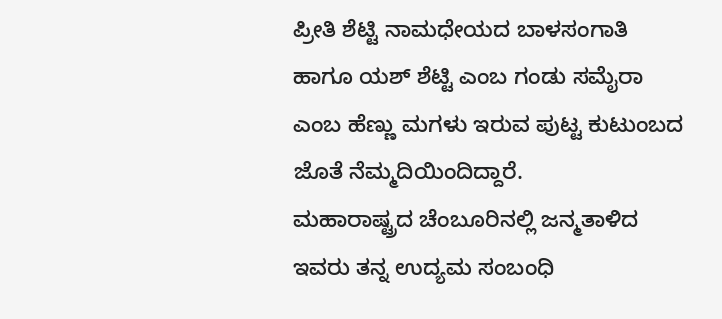ಪ್ರೀತಿ ಶೆಟ್ಟಿ ನಾಮಧೇಯದ ಬಾಳಸಂಗಾತಿ ಹಾಗೂ ಯಶ್ ಶೆಟ್ಟಿ ಎಂಬ ಗಂಡು ಸಮೈರಾ ಎಂಬ ಹೆಣ್ಣು ಮಗಳು ಇರುವ ಪುಟ್ಟ ಕುಟುಂಬದ ಜೊತೆ ನೆಮ್ಮದಿಯಿಂದಿದ್ದಾರೆ.
ಮಹಾರಾಷ್ಟ್ರದ ಚೆಂಬೂರಿನಲ್ಲಿ ಜನ್ಮತಾಳಿದ ಇವರು ತನ್ನ ಉದ್ಯಮ ಸಂಬಂಧಿ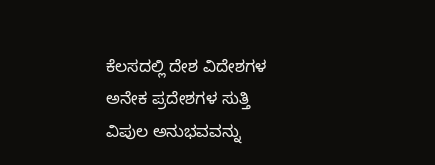ಕೆಲಸದಲ್ಲಿ ದೇಶ ವಿದೇಶಗಳ ಅನೇಕ ಪ್ರದೇಶಗಳ ಸುತ್ತಿ ವಿಪುಲ ಅನುಭವವನ್ನು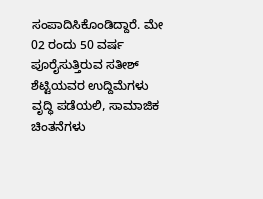ಸಂಪಾದಿಸಿಕೊಂಡಿದ್ದಾರೆ. ಮೇ 02 ರಂದು 50 ವರ್ಷ ಪೂರೈಸುತ್ತಿರುವ ಸತೀಶ್ ಶೆಟ್ಟಿಯವರ ಉದ್ದಿಮೆಗಳು ವೃದ್ಧಿ ಪಡೆಯಲಿ, ಸಾಮಾಜಿಕ ಚಿಂತನೆಗಳು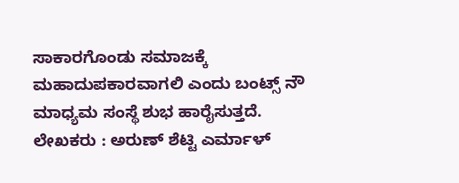ಸಾಕಾರಗೊಂಡು ಸಮಾಜಕ್ಕೆ ಮಹಾದುಪಕಾರವಾಗಲಿ ಎಂದು ಬಂಟ್ಸ್ ನೌ ಮಾಧ್ಯಮ ಸಂಸ್ಥೆ ಶುಭ ಹಾರೈಸುತ್ತದೆ.
ಲೇಖಕರು : ಅರುಣ್ ಶೆಟ್ಟಿ ಎರ್ಮಾಳ್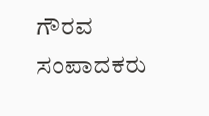ಗೌರವ ಸಂಪಾದಕರು